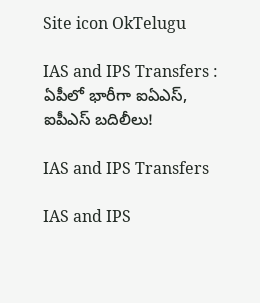Site icon OkTelugu

IAS and IPS Transfers : ఏపీలో భారీగా ఐఏఎస్, ఐపీఎస్ బదిలీలు!

IAS and IPS Transfers

IAS and IPS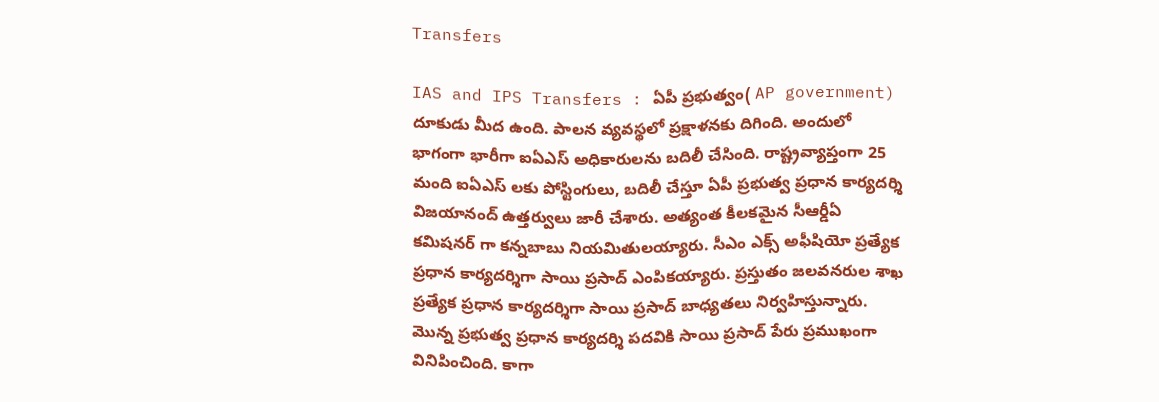Transfers

IAS and IPS Transfers : ఏపీ ప్రభుత్వం( AP government) దూకుడు మీద ఉంది. పాలన వ్యవస్థలో ప్రక్షాళనకు దిగింది. అందులో భాగంగా భారీగా ఐఏఎస్ అధికారులను బదిలీ చేసింది. రాష్ట్రవ్యాప్తంగా 25 మంది ఐఏఎస్ లకు పోస్టింగులు, బదిలీ చేస్తూ ఏపీ ప్రభుత్వ ప్రధాన కార్యదర్శి విజయానంద్ ఉత్తర్వులు జారీ చేశారు. అత్యంత కీలకమైన సీఆర్డీఏ కమిషనర్ గా కన్నబాబు నియమితులయ్యారు. సీఎం ఎక్స్ అఫీషియో ప్రత్యేక ప్రధాన కార్యదర్శిగా సాయి ప్రసాద్ ఎంపికయ్యారు. ప్రస్తుతం జలవనరుల శాఖ ప్రత్యేక ప్రధాన కార్యదర్శిగా సాయి ప్రసాద్ బాధ్యతలు నిర్వహిస్తున్నారు. మొన్న ప్రభుత్వ ప్రధాన కార్యదర్శి పదవికి సాయి ప్రసాద్ పేరు ప్రముఖంగా వినిపించింది. కాగా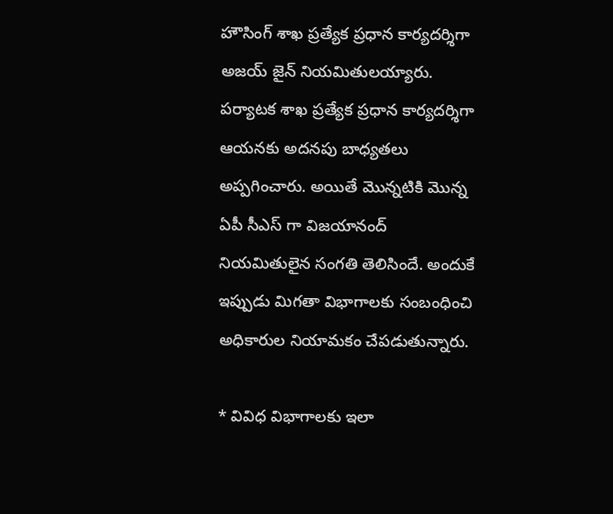హౌసింగ్ శాఖ ప్రత్యేక ప్రధాన కార్యదర్శిగా అజయ్ జైన్ నియమితులయ్యారు. పర్యాటక శాఖ ప్రత్యేక ప్రధాన కార్యదర్శిగా ఆయనకు అదనపు బాధ్యతలు అప్పగించారు. అయితే మొన్నటికి మొన్న ఏపీ సీఎస్ గా విజయానంద్ నియమితులైన సంగతి తెలిసిందే. అందుకే ఇప్పుడు మిగతా విభాగాలకు సంబంధించి అధికారుల నియామకం చేపడుతున్నారు.

* వివిధ విభాగాలకు ఇలా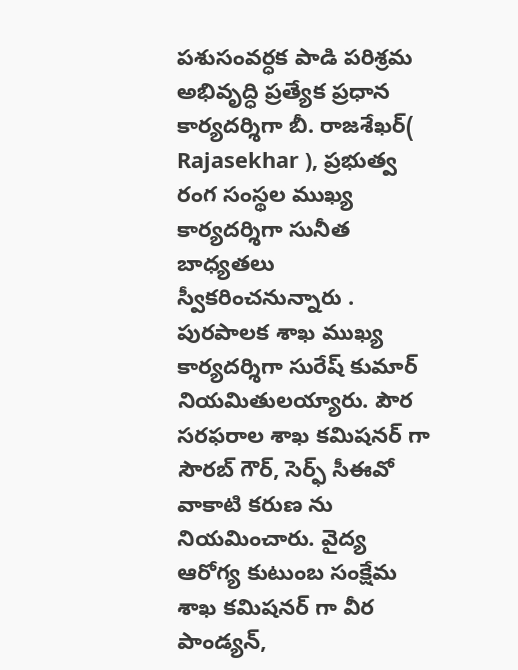పశుసంవర్ధక పాడి పరిశ్రమ అభివృద్ధి ప్రత్యేక ప్రధాన కార్యదర్శిగా బీ. రాజశేఖర్( Rajasekhar ), ప్రభుత్వ రంగ సంస్థల ముఖ్య కార్యదర్శిగా సునీత బాధ్యతలు స్వీకరించనున్నారు . పురపాలక శాఖ ముఖ్య కార్యదర్శిగా సురేష్ కుమార్ నియమితులయ్యారు. పౌర సరఫరాల శాఖ కమిషనర్ గా సౌరబ్ గౌర్, సెర్ఫ్ సీఈవో వాకాటి కరుణ ను నియమించారు. వైద్య ఆరోగ్య కుటుంబ సంక్షేమ శాఖ కమిషనర్ గా వీర పాండ్యన్,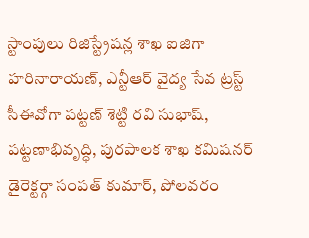స్టాంపులు రిజిస్ట్రేషన్ల శాఖ ఐజిగా హరినారాయణ్, ఎన్టీఆర్ వైద్య సేవ ట్రస్ట్ సీఈవోగా పట్టణ్ శెట్టి రవి సుభాష్, పట్టణాభివృద్ధి, పురపాలక శాఖ కమిషనర్ డైరెక్టర్గా సంపత్ కుమార్, పోలవరం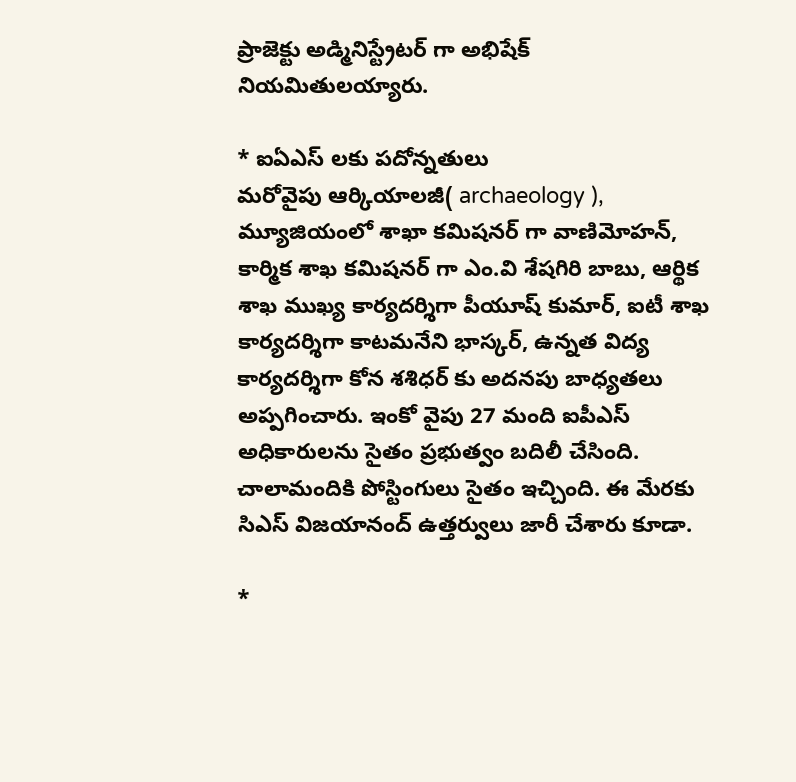ప్రాజెక్టు అడ్మినిస్ట్రేటర్ గా అభిషేక్ నియమితులయ్యారు.

* ఐఏఎస్ లకు పదోన్నతులు
మరోవైపు ఆర్కియాలజీ( archaeology ), మ్యూజియంలో శాఖా కమిషనర్ గా వాణిమోహన్, కార్మిక శాఖ కమిషనర్ గా ఎం.వి శేషగిరి బాబు, ఆర్థిక శాఖ ముఖ్య కార్యదర్శిగా పీయూష్ కుమార్, ఐటీ శాఖ కార్యదర్శిగా కాటమనేని భాస్కర్, ఉన్నత విద్య కార్యదర్శిగా కోన శశిధర్ కు అదనపు బాధ్యతలు అప్పగించారు. ఇంకో వైపు 27 మంది ఐపీఎస్ అధికారులను సైతం ప్రభుత్వం బదిలీ చేసింది. చాలామందికి పోస్టింగులు సైతం ఇచ్చింది. ఈ మేరకు సిఎస్ విజయానంద్ ఉత్తర్వులు జారీ చేశారు కూడా.

*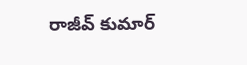రాజీవ్ కుమార్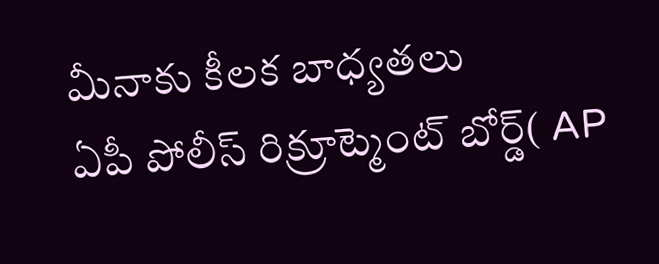మీనాకు కీలక బాధ్యతలు
ఏపీ పోలీస్ రిక్రూట్మెంట్ బోర్డ్( AP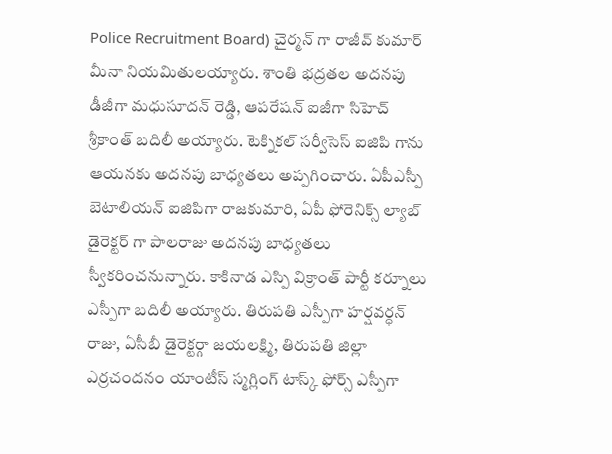Police Recruitment Board) చైర్మన్ గా రాజీవ్ కుమార్ మీనా నియమితులయ్యారు. శాంతి భద్రతల అదనపు డీజీగా మధుసూదన్ రెడ్డి, ఆపరేషన్ ఐజీగా సిహెచ్ శ్రీకాంత్ బదిలీ అయ్యారు. టెక్నికల్ సర్వీసెస్ ఐజిపి గాను ఆయనకు అదనపు బాధ్యతలు అప్పగించారు. ఏపీఎస్పీ బెటాలియన్ ఐజిపిగా రాజకుమారి, ఏపీ ఫోరెనిక్స్ ల్యాబ్ డైరెక్టర్ గా పాలరాజు అదనపు బాధ్యతలు స్వీకరించనున్నారు. కాకినాడ ఎస్పి విక్రాంత్ పార్టీ కర్నూలు ఎస్పీగా బదిలీ అయ్యారు. తిరుపతి ఎస్పీగా హర్షవర్ధన్ రాజు, ఏసీబీ డైరెక్టర్గా జయలక్ష్మి, తిరుపతి జిల్లా ఎర్రచందనం యాంటీస్ స్మగ్లింగ్ టాస్క్ ఫోర్స్ ఎస్పీగా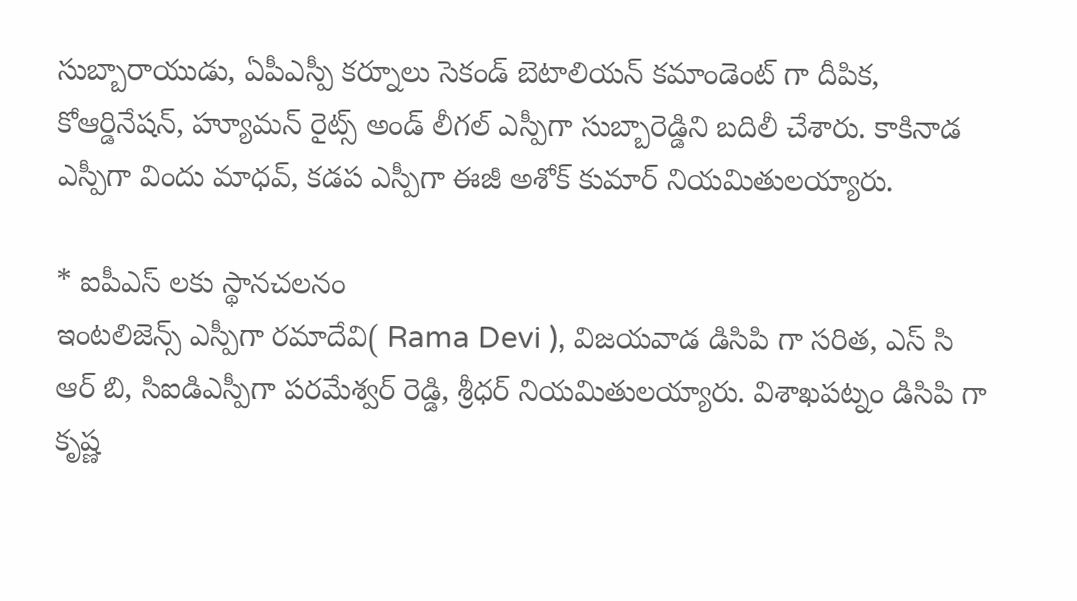సుబ్బారాయుడు, ఏపీఎస్పీ కర్నూలు సెకండ్ బెటాలియన్ కమాండెంట్ గా దీపిక, కోఆర్డినేషన్, హ్యూమన్ రైట్స్ అండ్ లీగల్ ఎస్పీగా సుబ్బారెడ్డిని బదిలీ చేశారు. కాకినాడ ఎస్పీగా విందు మాధవ్, కడప ఎస్పీగా ఈజీ అశోక్ కుమార్ నియమితులయ్యారు.

* ఐపీఎస్ లకు స్థానచలనం
ఇంటలిజెన్స్ ఎస్పీగా రమాదేవి( Rama Devi ), విజయవాడ డిసిపి గా సరిత, ఎస్ సి ఆర్ బి, సిఐడిఎస్పీగా పరమేశ్వర్ రెడ్డి, శ్రీధర్ నియమితులయ్యారు. విశాఖపట్నం డిసిపి గా కృష్ణ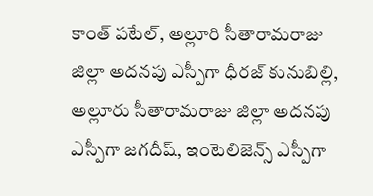కాంత్ పటేల్, అల్లూరి సీతారామరాజు జిల్లా అదనపు ఎస్పీగా ధీరజ్ కునుబిల్లి, అల్లూరు సీతారామరాజు జిల్లా అదనపు ఎస్పీగా జగదీష్, ఇంటెలిజెన్స్ ఎస్పీగా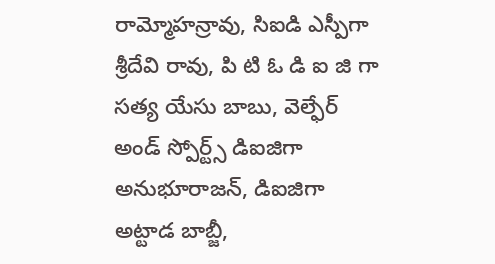రామ్మోహన్రావు, సిఐడి ఎస్పీగా శ్రీదేవి రావు, పి టి ఓ డి ఐ జి గా సత్య యేసు బాబు, వెల్ఫేర్ అండ్ స్పోర్ట్స్ డిఐజిగా అనుభూరాజన్, డిఐజిగా అట్టాడ బాబ్జీ,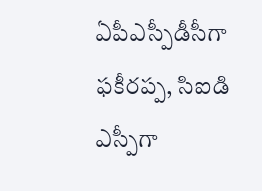ఏపీఎస్పీడీసీగా ఫకీరప్ప, సిఐడి ఎస్పీగా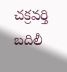చక్రవర్తి బదిలీ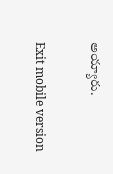అయ్యారు.

Exit mobile version